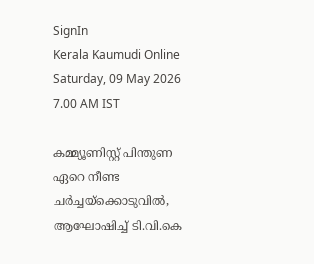SignIn
Kerala Kaumudi Online
Saturday, 09 May 2026 7.00 AM IST

കമ്മ്യൂണിസ്റ്റ് പിന്തുണ ഏറെ നീണ്ട ചർച്ചയ്‌ക്കൊടുവിൽ, ആഘോഷിച്ച് ടി.വി.കെ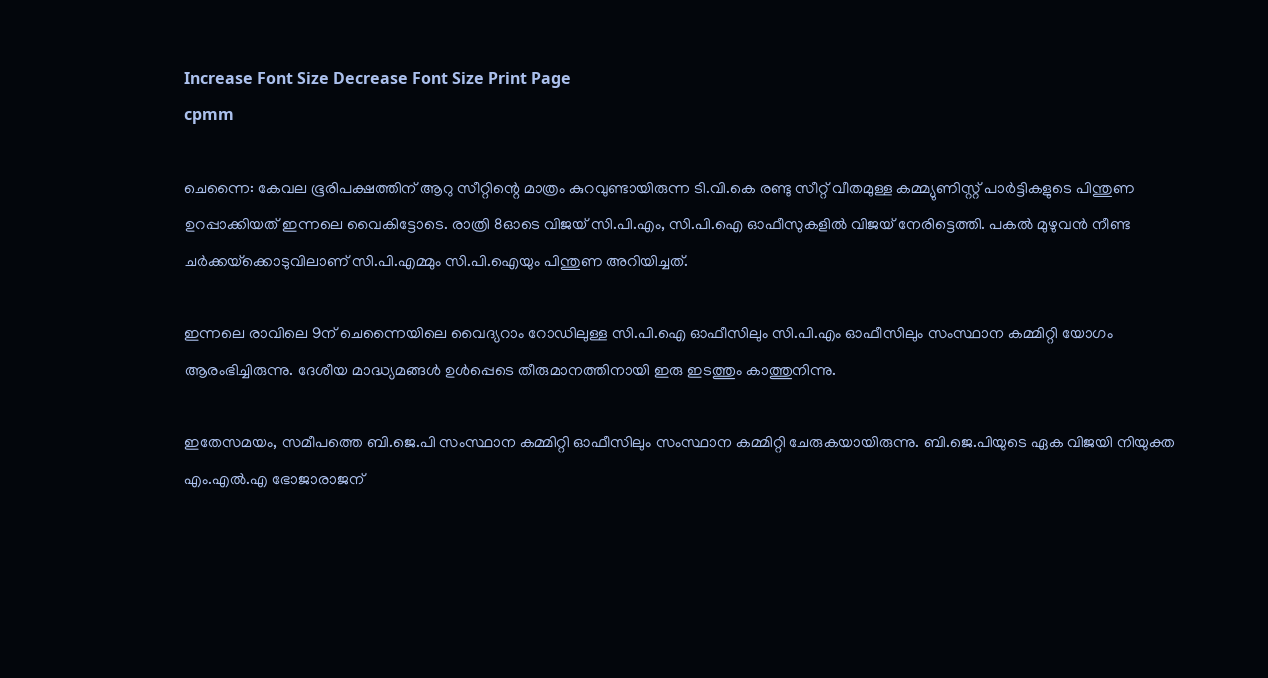Increase Font Size Decrease Font Size Print Page
cpmm

ചെന്നൈ: കേവല ഭൂരിപക്ഷത്തിന് ആറു സീറ്റിന്റെ മാത്രം കുറവുണ്ടായിരുന്ന ടി.വി.കെ രണ്ടു സീറ്റ് വീതമുള്ള കമ്മ്യുണിസ്റ്റ് പാർട്ടികളുടെ പിന്തുണ ഉറപ്പാക്കിയത് ഇന്നലെ വൈകിട്ടോടെ. രാത്രി 8ഓടെ വിജയ് സി.പി.എം, സി.പി.ഐ ഓഫീസുകളിൽ വിജയ് നേരിട്ടെത്തി. പകൽ മുഴുവൻ നീണ്ട ചർക്കയ്‌ക്കൊടുവിലാണ് സി.പി.എമ്മും സി.പി.ഐയും പിന്തുണ അറിയിച്ചത്.

ഇന്നലെ രാവിലെ 9ന് ചെന്നൈയിലെ വൈദ്യറാം റോഡിലുള്ള സി.പി.ഐ ഓഫീസിലും സി.പി.എം ഓഫീസിലും സംസ്ഥാന കമ്മിറ്റി യോഗം ആരംഭിച്ചിരുന്നു. ദേശീയ മാദ്ധ്യമങ്ങൾ ഉൾപ്പെടെ തീരുമാനത്തിനായി ഇരു ഇടത്തും കാത്തുനിന്നു.

ഇതേസമയം, സമീപത്തെ ബി.ജെ.പി സംസ്ഥാന കമ്മിറ്റി ഓഫീസിലും സംസ്ഥാന കമ്മിറ്റി ചേരുകയായിരുന്നു. ബി.ജെ.പിയുടെ ഏക വിജയി നിയുക്ത എം.എൽ.എ ഭോജാരാജന്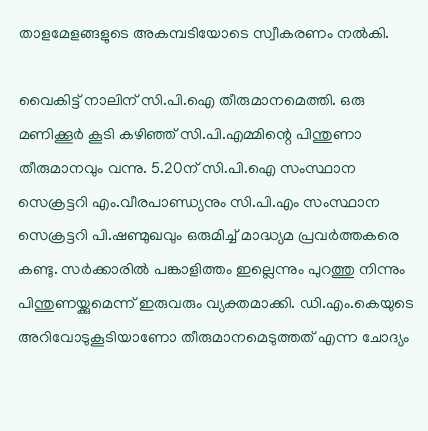താളമേളങ്ങളുടെ അകമ്പടിയോടെ സ്വീകരണം നൽകി.

വൈകിട്ട് നാലിന് സി.പി.ഐ തീരുമാനമെത്തി. ഒരു മണിക്കൂർ കൂടി കഴിഞ്ഞ് സി.പി.എമ്മിന്റെ പിന്തുണാ തീരുമാനവും വന്നു. 5.20ന് സി.പി.ഐ സംസ്ഥാന സെക്രട്ടറി എം.വീരപാണ്ഡ്യനും സി.പി.എം സംസ്ഥാന സെക്രട്ടറി പി.ഷണ്മുഖവും ഒരുമിച്ച് മാദ്ധ്യമ പ്രവർത്തകരെ കണ്ടു. സർക്കാരിൽ പങ്കാളിത്തം ഇല്ലെന്നും പുറത്തു നിന്നും പിന്തുണയ്ക്കുമെന്ന് ഇരുവരും വ്യക്തമാക്കി. ഡി.എം.കെയുടെ അറിവോടുകൂടിയാണോ തീരുമാനമെടുത്തത് എന്ന ചോദ്യം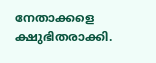നേതാക്കളെ ക്ഷുഭിതരാക്കി.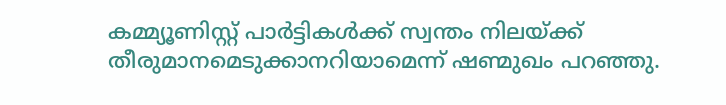കമ്മ്യൂണിസ്റ്റ് പാർട്ടികൾക്ക് സ്വന്തം നിലയ്ക്ക് തീരുമാനമെടുക്കാനറിയാമെന്ന് ഷണ്മുഖം പറഞ്ഞു.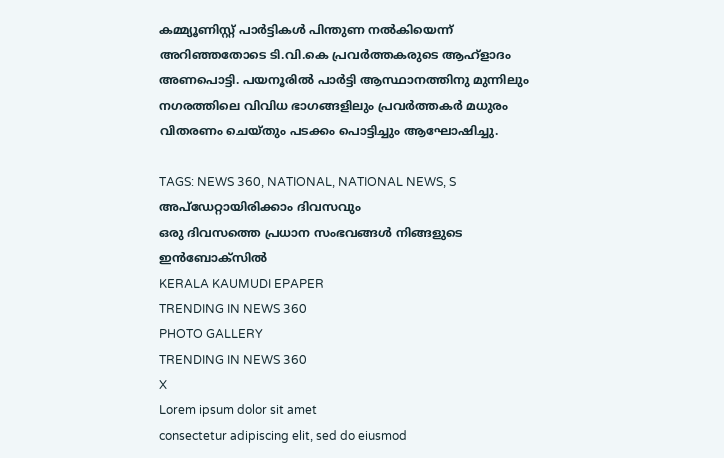കമ്മ്യൂണിസ്റ്റ് പാർട്ടികൾ പിന്തുണ നൽകിയെന്ന് അറിഞ്ഞതോടെ ടി.വി.കെ പ്രവർത്തകരുടെ ആഹ്ളാദം അണപൊട്ടി. പയനൂരിൽ പാർട്ടി ആസ്ഥാനത്തിനു മുന്നിലും നഗരത്തിലെ വിവിധ ഭാഗങ്ങളിലും പ്രവർത്തക‌ർ മധുരം വിതരണം ചെയ്തും പടക്കം പൊട്ടിച്ചും ആഘോഷിച്ചു.

TAGS: NEWS 360, NATIONAL, NATIONAL NEWS, S
അപ്ഡേറ്റായിരിക്കാം ദിവസവും
ഒരു ദിവസത്തെ പ്രധാന സംഭവങ്ങൾ നിങ്ങളുടെ ഇൻബോക്സിൽ
KERALA KAUMUDI EPAPER
TRENDING IN NEWS 360
PHOTO GALLERY
TRENDING IN NEWS 360
X
Lorem ipsum dolor sit amet
consectetur adipiscing elit, sed do eiusmod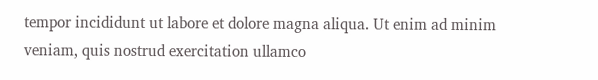tempor incididunt ut labore et dolore magna aliqua. Ut enim ad minim veniam, quis nostrud exercitation ullamco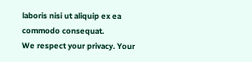laboris nisi ut aliquip ex ea commodo consequat.
We respect your privacy. Your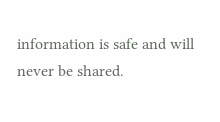information is safe and will never be shared.